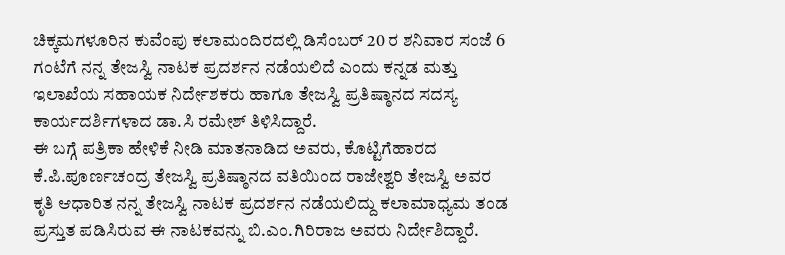ಚಿಕ್ಕಮಗಳೂರಿನ ಕುವೆಂಪು ಕಲಾಮಂದಿರದಲ್ಲಿ ಡಿಸೆಂಬರ್ 20 ರ ಶನಿವಾರ ಸಂಜೆ 6 ಗಂಟೆಗೆ ನನ್ನ ತೇಜಸ್ವಿ ನಾಟಕ ಪ್ರದರ್ಶನ ನಡೆಯಲಿದೆ ಎಂದು ಕನ್ನಡ ಮತ್ತು ಇಲಾಖೆಯ ಸಹಾಯಕ ನಿರ್ದೇಶಕರು ಹಾಗೂ ತೇಜಸ್ವಿ ಪ್ರತಿಷ್ಠಾನದ ಸದಸ್ಯ ಕಾರ್ಯದರ್ಶಿಗಳಾದ ಡಾ.ಸಿ ರಮೇಶ್ ತಿಳಿಸಿದ್ದಾರೆ.
ಈ ಬಗ್ಗೆ ಪತ್ರಿಕಾ ಹೇಳಿಕೆ ನೀಡಿ ಮಾತನಾಡಿದ ಅವರು, ಕೊಟ್ಟಿಗೆಹಾರದ ಕೆ.ಪಿ.ಪೂರ್ಣಚಂದ್ರ ತೇಜಸ್ವಿ ಪ್ರತಿಷ್ಠಾನದ ವತಿಯಿಂದ ರಾಜೇಶ್ವರಿ ತೇಜಸ್ವಿ ಅವರ ಕೃತಿ ಆಧಾರಿತ ನನ್ನ ತೇಜಸ್ವಿ ನಾಟಕ ಪ್ರದರ್ಶನ ನಡೆಯಲಿದ್ದು ಕಲಾಮಾಧ್ಯಮ ತಂಡ ಪ್ರಸ್ತುತ ಪಡಿಸಿರುವ ಈ ನಾಟಕವನ್ನು ಬಿ.ಎಂ.ಗಿರಿರಾಜ ಅವರು ನಿರ್ದೇಶಿದ್ದಾರೆ.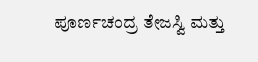ಪೂರ್ಣಚಂದ್ರ ತೇಜಸ್ವಿ ಮತ್ತು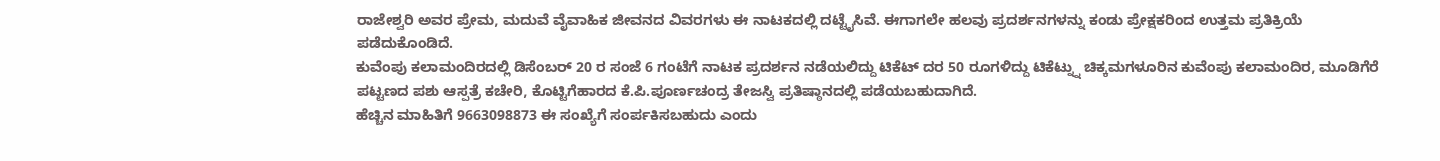ರಾಜೇಶ್ವರಿ ಅವರ ಪ್ರೇಮ, ಮದುವೆ ವೈವಾಹಿಕ ಜೀವನದ ವಿವರಗಳು ಈ ನಾಟಕದಲ್ಲಿ ದಟ್ಟೈಸಿವೆ. ಈಗಾಗಲೇ ಹಲವು ಪ್ರದರ್ಶನಗಳನ್ನು ಕಂಡು ಪ್ರೇಕ್ಷಕರಿಂದ ಉತ್ತಮ ಪ್ರತಿಕ್ರಿಯೆ ಪಡೆದುಕೊಂಡಿದೆ.
ಕುವೆಂಪು ಕಲಾಮಂದಿರದಲ್ಲಿ ಡಿಸೆಂಬರ್ 20 ರ ಸಂಜೆ 6 ಗಂಟೆಗೆ ನಾಟಕ ಪ್ರದರ್ಶನ ನಡೆಯಲಿದ್ದು ಟಿಕೆಟ್ ದರ 50 ರೂಗಳಿದ್ದು ಟಿಕೆಟ್ನ್ನು ಚಿಕ್ಕಮಗಳೂರಿನ ಕುವೆಂಪು ಕಲಾಮಂದಿರ, ಮೂಡಿಗೆರೆ ಪಟ್ಟಣದ ಪಶು ಆಸ್ಪತ್ರೆ ಕಚೇರಿ, ಕೊಟ್ಟಿಗೆಹಾರದ ಕೆ.ಪಿ.ಪೂರ್ಣಚಂದ್ರ ತೇಜಸ್ವಿ ಪ್ರತಿಷ್ಠಾನದಲ್ಲಿ ಪಡೆಯಬಹುದಾಗಿದೆ.
ಹೆಚ್ಚಿನ ಮಾಹಿತಿಗೆ 9663098873 ಈ ಸಂಖ್ಯೆಗೆ ಸಂರ್ಪಕಿಸಬಹುದು ಎಂದು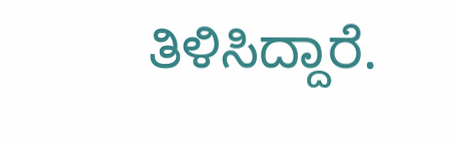ತಿಳಿಸಿದ್ದಾರೆ.